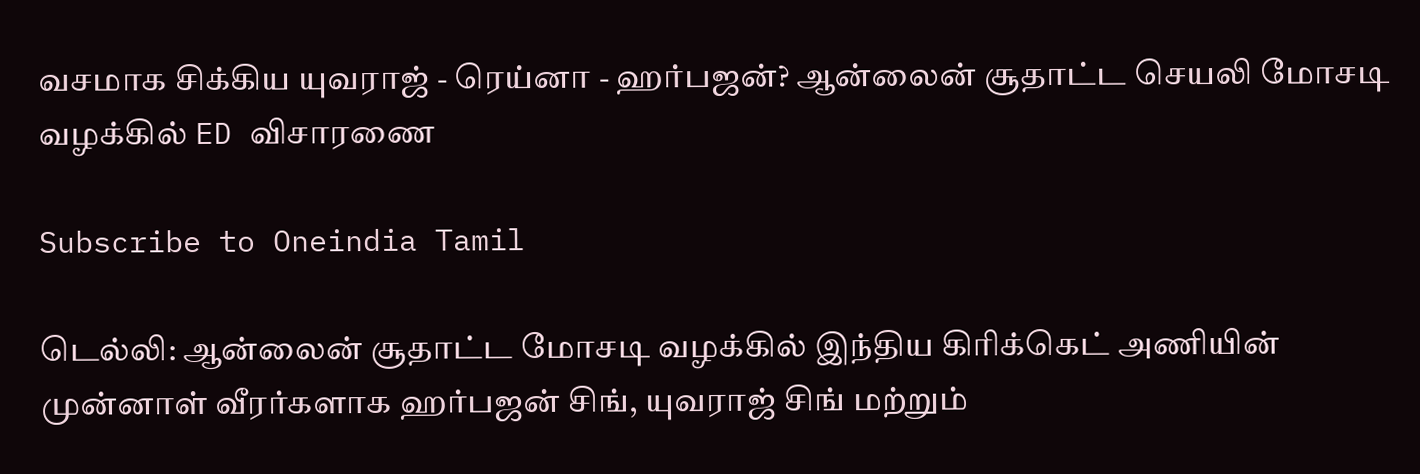வசமாக சிக்கிய யுவராஜ் - ரெய்னா - ஹர்பஜன்? ஆன்லைன் சூதாட்ட செயலி மோசடி வழக்கில் ED விசாரணை

Subscribe to Oneindia Tamil

டெல்லி: ஆன்லைன் சூதாட்ட மோசடி வழக்கில் இந்திய கிரிக்கெட் அணியின் முன்னாள் வீரர்களாக ஹர்பஜன் சிங், யுவராஜ் சிங் மற்றும்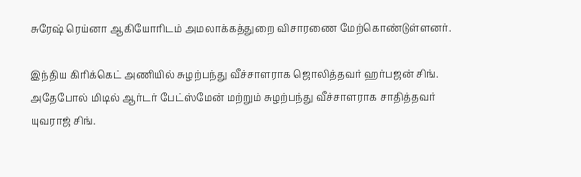சுரேஷ் ரெய்னா ஆகியோரிடம் அமலாக்கத்துறை விசாரணை மேற்கொண்டுள்ளனர்.

இந்திய கிரிக்கெட் அணியில் சுழற்பந்து வீச்சாளராக ஜொலித்தவர் ஹர்பஜன் சிங். அதேபோல் மிடில் ஆர்டர் பேட்ஸ்மேன் மற்றும் சுழற்பந்து வீச்சாளராக சாதித்தவர் யுவராஜ் சிங்.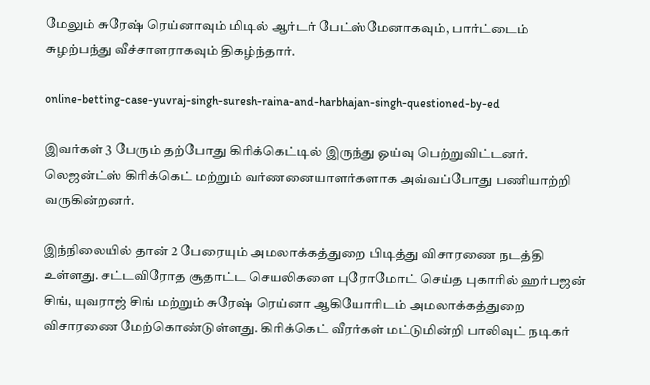மேலும் சுரேஷ் ரெய்னாவும் மிடில் ஆர்டர் பேட்ஸ்மேனாகவும், பார்ட்டைம் சுழற்பந்து வீச்சாளராகவும் திகழ்ந்தார்.

online-betting-case-yuvraj-singh-suresh-raina-and-harbhajan-singh-questioned-by-ed

இவர்கள் 3 பேரும் தற்போது கிரிக்கெட்டில் இருந்து ஓய்வு பெற்றுவிட்டனர். லெஜன்ட்ஸ் கிரிக்கெட் மற்றும் வர்ணனையாளர்களாக அவ்வப்போது பணியாற்றி வருகின்றனர்.

இந்நிலையில் தான் 2 பேரையும் அமலாக்கத்துறை பிடித்து விசாரணை நடத்தி உள்ளது. சட்டவிரோத சூதாட்ட செயலிகளை புரோமோட் செய்த புகாரில் ஹர்பஜன் சிங், யுவராஜ் சிங் மற்றும் சுரேஷ் ரெய்னா ஆகியோரிடம் அமலாக்கத்துறை விசாரணை மேற்கொண்டுள்ளது. கிரிக்கெட் வீரர்கள் மட்டுமின்றி பாலிவுட் நடிகர்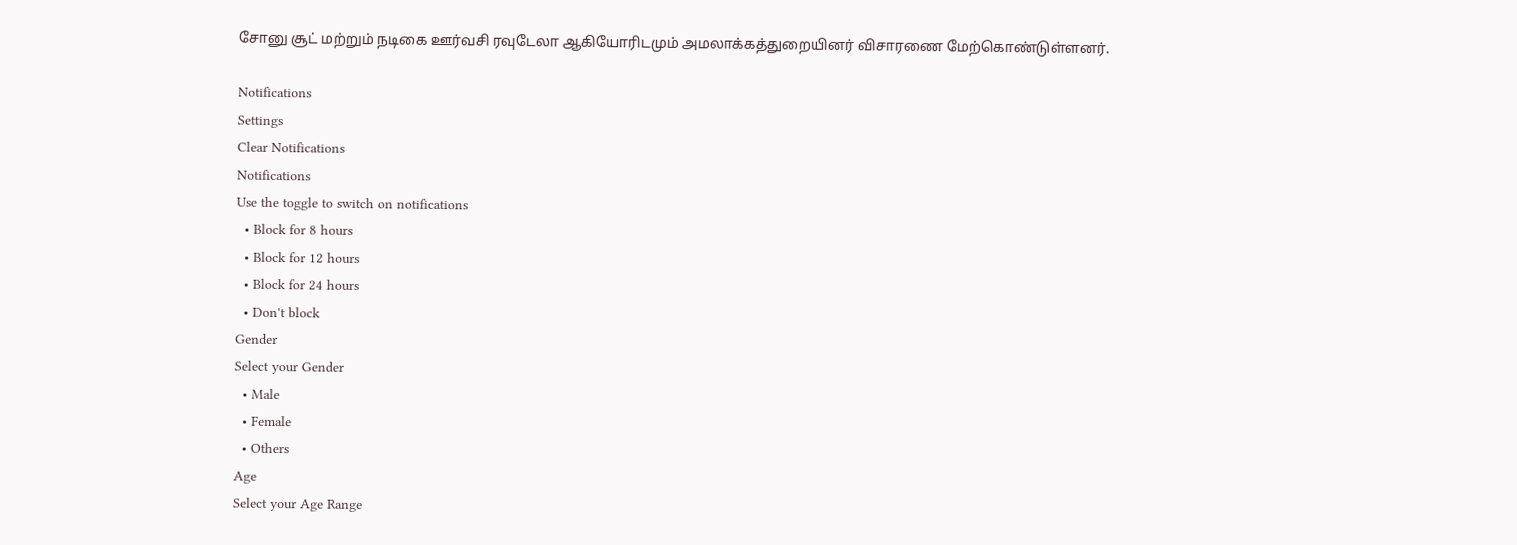சோனு சூட் மற்றும் நடிகை ஊர்வசி ரவுடேலா ஆகியோரிடமும் அமலாக்கத்துறையினர் விசாரணை மேற்கொண்டுள்ளனர்.

Notifications
Settings
Clear Notifications
Notifications
Use the toggle to switch on notifications
  • Block for 8 hours
  • Block for 12 hours
  • Block for 24 hours
  • Don't block
Gender
Select your Gender
  • Male
  • Female
  • Others
Age
Select your Age Range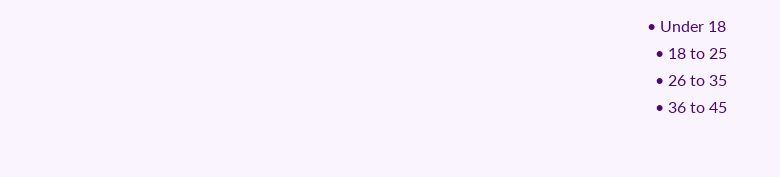• Under 18
  • 18 to 25
  • 26 to 35
  • 36 to 45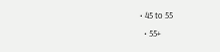• 45 to 55
  • 55+